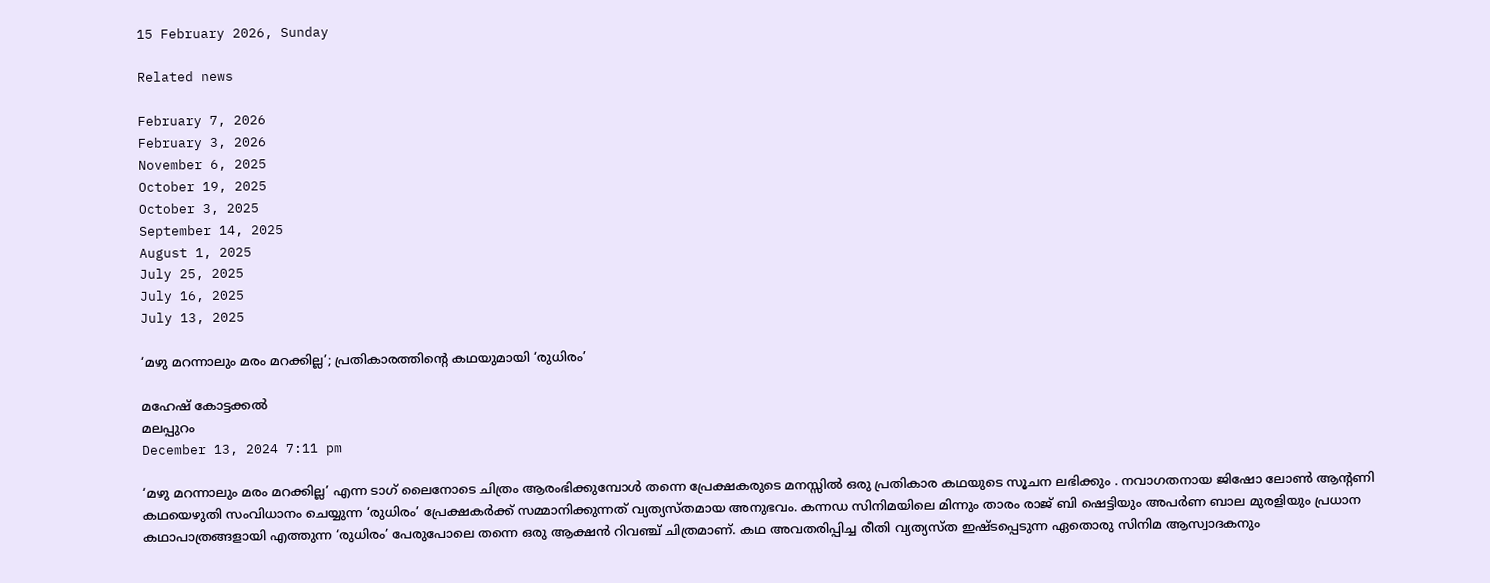15 February 2026, Sunday

Related news

February 7, 2026
February 3, 2026
November 6, 2025
October 19, 2025
October 3, 2025
September 14, 2025
August 1, 2025
July 25, 2025
July 16, 2025
July 13, 2025

‘മഴു മറന്നാലും മരം മറക്കില്ല’; പ്രതികാരത്തിന്റെ കഥയുമായി ‘രുധിരം’

മഹേഷ് കോട്ടക്കൽ
മലപ്പുറം
December 13, 2024 7:11 pm

‘മഴു മറന്നാലും മരം മറക്കില്ല’ എന്ന ടാഗ് ലൈനോടെ ചിത്രം ആരംഭിക്കുമ്പോൾ തന്നെ പ്രേക്ഷകരുടെ മനസ്സിൽ ഒരു പ്രതികാര കഥയുടെ സൂചന ലഭിക്കും . നവാഗതനായ ജിഷോ ലോണ്‍ ആന്റണി കഥയെഴുതി സംവിധാനം ചെയ്യുന്ന ‘രുധിരം’ പ്രേക്ഷകർക്ക് സമ്മാനിക്കുന്നത് വ്യത്യസ്തമായ അനുഭവം. കന്നഡ സിനിമയിലെ മിന്നും താരം രാജ് ബി ഷെട്ടിയും അപർണ ബാല മുരളിയും പ്രധാന കഥാപാത്രങ്ങളായി എത്തുന്ന ‘രുധിരം’ പേരുപോലെ തന്നെ ഒരു ആക്ഷൻ റിവഞ്ച് ചിത്രമാണ്. കഥ അവതരിപ്പിച്ച രീതി വ്യത്യസ്ത ഇഷ്ടപ്പെടുന്ന ഏതൊരു സിനിമ ആസ്വാദകനും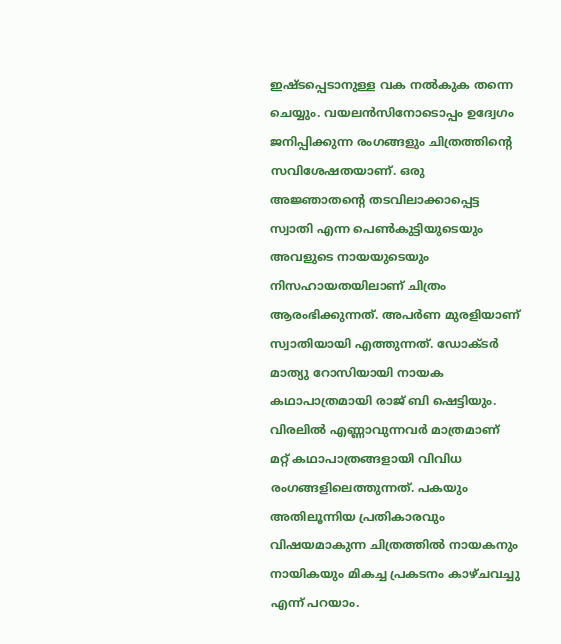ഇഷ്ടപ്പെടാനുള്ള വക നല്‍കുക തന്നെ ചെയ്യും. വയലന്‍സിനോടൊപ്പം ഉദ്വേഗം ജനിപ്പിക്കുന്ന രംഗങ്ങളും ചിത്രത്തിന്റെ സവിശേഷതയാണ്. ഒരു അജ്ഞാതന്റെ തടവിലാക്കാപ്പെട്ട സ്വാതി എന്ന പെണ്‍കുട്ടിയുടെയും അവളുടെ നായയുടെയും നിസഹായതയിലാണ് ചിത്രം ആരംഭിക്കുന്നത്. അപർണ മുരളിയാണ് സ്വാതിയായി എത്തുന്നത്. ഡോക്ടര്‍ മാത്യു റോസിയായി നായക കഥാപാത്രമായി രാജ് ബി ഷെട്ടിയും. വിരലില്‍ എണ്ണാവുന്നവര്‍ മാത്രമാണ് മറ്റ് കഥാപാത്രങ്ങളായി വിവിധ രംഗങ്ങളിലെത്തുന്നത്. പകയും അതിലൂന്നിയ പ്രതികാരവും വിഷയമാകുന്ന ചിത്രത്തില്‍ നായകനും നായികയും മികച്ച പ്രകടനം കാഴ്ചവച്ചു എന്ന് പറയാം.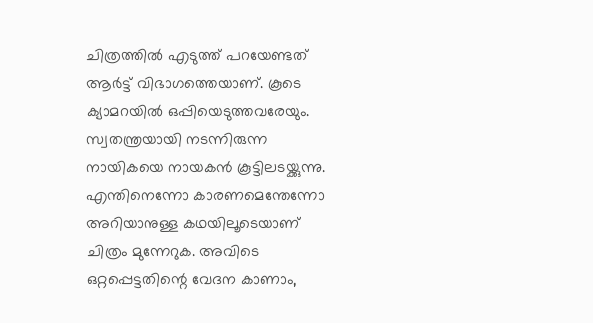ചിത്രത്തില്‍ എടുത്ത് പറയേണ്ടത് ആര്‍ട്ട് വിഭാഗത്തെയാണ്. കൂടെ ക്യാമറയില്‍ ഒപ്പിയെടുത്തവരേയും. സ്വതന്ത്രയായി നടന്നിരുന്ന നായികയെ നായകന്‍ കൂട്ടിലടയ്ക്കുന്നു. എന്തിനെന്നോ കാരണമെന്തേന്നോ അറിയാനുള്ള കഥയിലൂടെയാണ് ചിത്രം മുന്നേറുക. അവിടെ ഒറ്റപ്പെട്ടതിന്റെ വേദന കാണാം,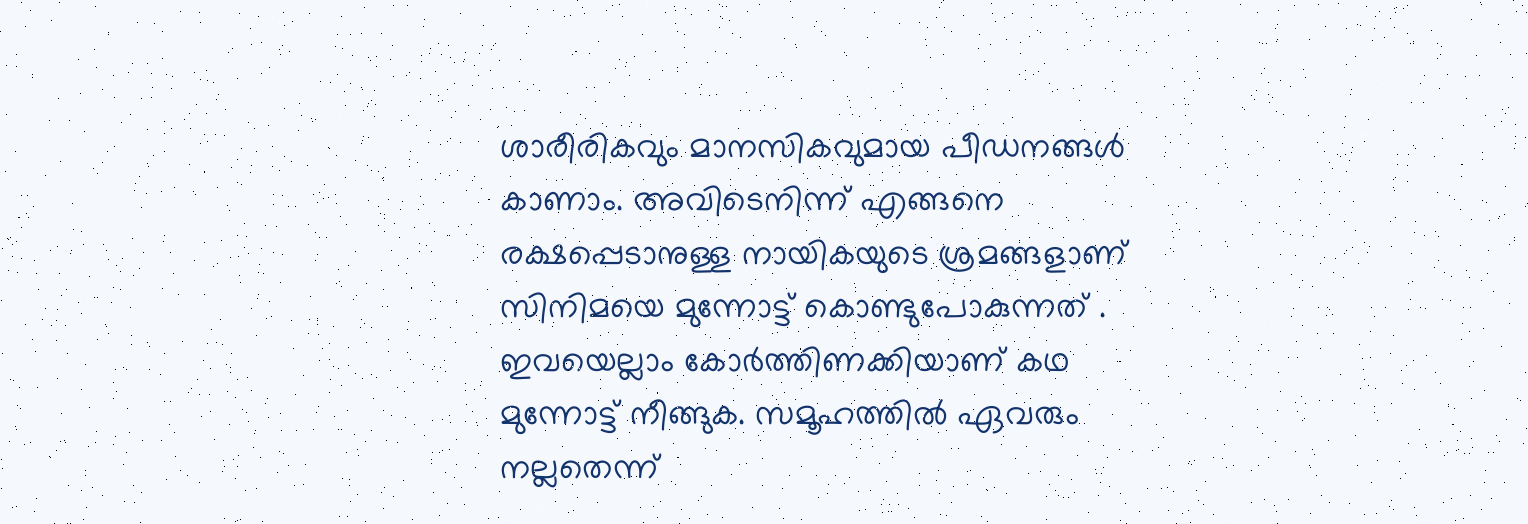ശാരീരികവും മാനസികവുമായ പീഡനങ്ങൾ കാണാം. അവിടെനിന്ന് എങ്ങനെ രക്ഷപ്പെടാനുള്ള നായികയുടെ ശ്രമങ്ങളാണ് സിനിമയെ മുന്നോട്ട് കൊണ്ടുപോകുന്നത് . ഇവയെല്ലാം കോര്‍ത്തിണക്കിയാണ് കഥ മുന്നോട്ട് നീങ്ങുക. സമൂഹത്തില്‍ ഏവരും നല്ലതെന്ന്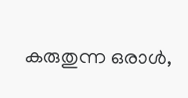കരുതുന്ന ഒരാള്‍,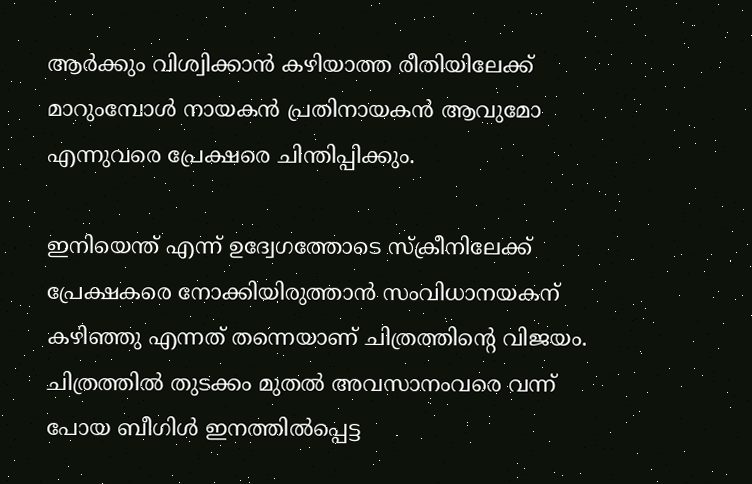ആര്‍ക്കും വിശ്വിക്കാന്‍ കഴിയാത്ത രീതിയിലേക്ക് മാറുംമ്പോൾ നായകന്‍ പ്രതിനായകന്‍ ആവുമോ എന്നുവരെ പ്രേക്ഷരെ ചിന്തിപ്പിക്കും.

ഇനിയെന്ത് എന്ന് ഉദ്വേഗത്തോടെ സ്ക്രീനിലേക്ക് പ്രേക്ഷകരെ നോക്കിയിരുത്താന്‍ സംവിധാനയകന് കഴിഞ്ഞു എന്നത് തന്നെയാണ് ചിത്രത്തിന്റെ വിജയം. ചിത്രത്തില്‍ തുടക്കം മുതല്‍ അവസാനംവരെ വന്ന് പോയ ബീഗിള്‍ ഇനത്തില്‍പ്പെട്ട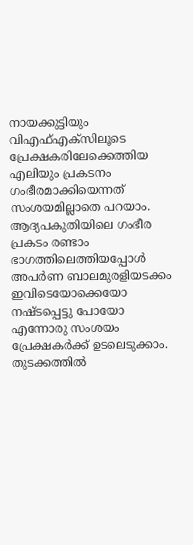നായക്കുട്ടിയും വിഎഫ്എക്സിലൂടെ പ്രേക്ഷകരിലേക്കെത്തിയ എലിയും പ്രകടനം ഗംഭീരമാക്കിയെന്നത് സംശയമില്ലാതെ പറയാം. ആദ്യപകുതിയിലെ ഗംഭീര പ്രകടം രണ്ടാം ഭാഗത്തിലെത്തിയപ്പോള്‍ അപര്‍ണ ബാലമുരളിയടക്കം ഇവിടെയോക്കെയോ നഷ്ടപ്പെട്ടു പോയോ എന്നോരു സംശയം പ്രേക്ഷകര്‍ക്ക് ഉടലെടുക്കാം. തുടക്കത്തില്‍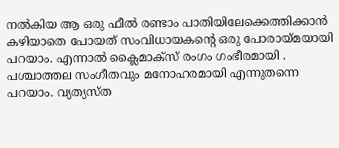നല്‍കിയ ആ ഒരു ഫീല്‍ രണ്ടാം പാതിയിലേക്കെത്തിക്കാന്‍ കഴിയാതെ പോയത് സംവിധായകന്റെ ഒരു പോരായ്മയായി പറയാം. എന്നാൽ ക്ലൈമാക്സ് രംഗം ഗംഭീരമായി . പശ്ചാത്തല സംഗീതവും മനോഹരമായി എന്നുതന്നെ പറയാം. വ്യത്യസ്ത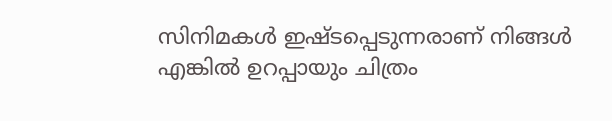സിനിമകള്‍ ഇഷ്ടപ്പെടുന്നരാണ് നിങ്ങള്‍ എങ്കില്‍ ഉറപ്പായും ചിത്രം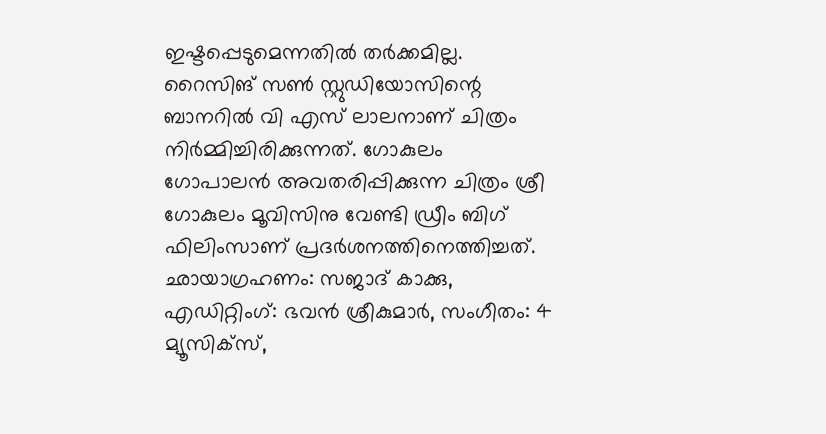ഇഷ്ടപ്പെടുമെന്നതില്‍ തര്‍ക്കമില്ല. റൈസിങ് സൺ സ്റ്റുഡിയോസിന്റെ ബാനറിൽ വി എസ് ലാലനാണ് ചിത്രം നിർമ്മിച്ചിരിക്കുന്നത്. ഗോകുലം ഗോപാലൻ അവതരിപ്പിക്കുന്ന ചിത്രം ശ്രീ ഗോകുലം മൂവിസിനു വേണ്ടി ഡ്രീം ബിഗ് ഫിലിംസാണ് പ്രദർശനത്തിനെത്തിച്ചത്. ഛായാഗ്രഹണം: സജാദ് കാക്കു, എഡിറ്റിംഗ്: ഭവൻ ശ്രീകുമാർ, സംഗീതം: 4 മ്യൂസിക്സ്,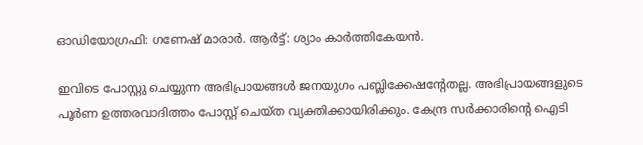ഓഡിയോഗ്രഫി: ഗണേഷ് മാരാർ. ആർട്ട്: ശ്യാം കാർത്തികേയൻ.

ഇവിടെ പോസ്റ്റു ചെയ്യുന്ന അഭിപ്രായങ്ങള്‍ ജനയുഗം പബ്ലിക്കേഷന്റേതല്ല. അഭിപ്രായങ്ങളുടെ പൂര്‍ണ ഉത്തരവാദിത്തം പോസ്റ്റ് ചെയ്ത വ്യക്തിക്കായിരിക്കും. കേന്ദ്ര സര്‍ക്കാരിന്റെ ഐടി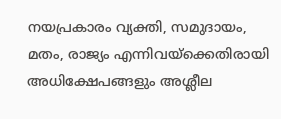നയപ്രകാരം വ്യക്തി, സമുദായം, മതം, രാജ്യം എന്നിവയ്‌ക്കെതിരായി അധിക്ഷേപങ്ങളും അശ്ലീല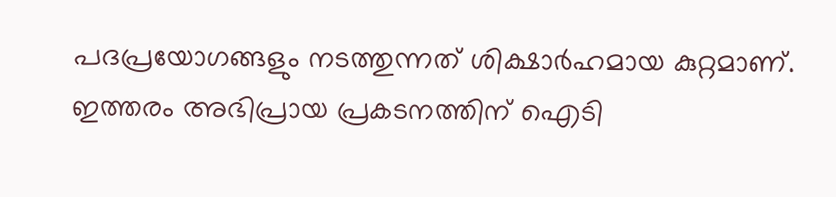പദപ്രയോഗങ്ങളും നടത്തുന്നത് ശിക്ഷാര്‍ഹമായ കുറ്റമാണ്. ഇത്തരം അഭിപ്രായ പ്രകടനത്തിന് ഐടി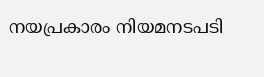നയപ്രകാരം നിയമനടപടി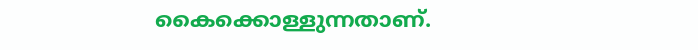കൈക്കൊള്ളുന്നതാണ്.